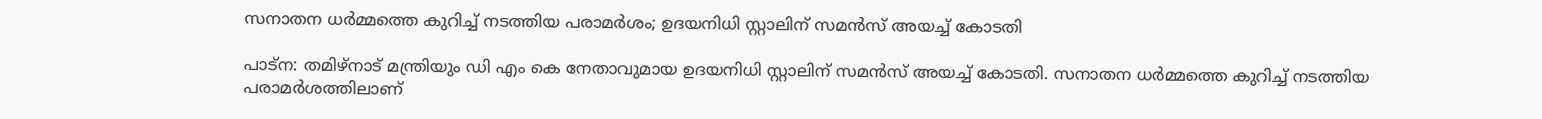സനാതന ധർമ്മത്തെ കുറിച്ച് നടത്തിയ പരാമർശം; ഉദയനിധി സ്റ്റാലിന് സമൻസ് അയച്ച് കോടതി

പാട്‌ന: തമിഴ്നാട് മന്ത്രിയും ഡി എം കെ നേതാവുമായ ഉദയനിധി സ്റ്റാലിന് സമൻസ് അയച്ച് കോടതി. സനാതന ധർമ്മത്തെ കുറിച്ച് നടത്തിയ പരാമർശത്തിലാണ്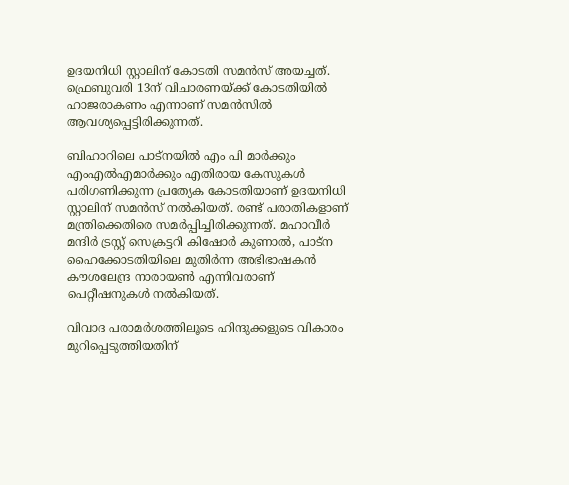ഉദയനിധി സ്റ്റാലിന് കോടതി സമൻസ് അയച്ചത്. ഫ്രെബുവരി 13ന് വിചാരണയ്ക്ക് കോടതിയിൽ ഹാജരാകണം എന്നാണ് സമൻസിൽ ആവശ്യപ്പെട്ടിരിക്കുന്നത്.

ബിഹാറിലെ പാട്‌നയിൽ എം പി മാർക്കും എംഎൽഎമാർക്കും എതിരായ കേസുകൾ പരിഗണിക്കുന്ന പ്രത്യേക കോടതിയാണ് ഉദയനിധി സ്റ്റാലിന് സമൻസ് നൽകിയത്. രണ്ട് പരാതികളാണ് മന്ത്രിക്കെതിരെ സമർപ്പിച്ചിരിക്കുന്നത്. മഹാവീർ മന്ദിർ ട്രസ്റ്റ് സെക്രട്ടറി കിഷോർ കുണാൽ, പാട്‌ന ഹൈക്കോടതിയിലെ മുതിർന്ന അഭിഭാഷകൻ കൗശലേന്ദ്ര നാരായൺ എന്നിവരാണ് പെറ്റീഷനുകൾ നൽകിയത്.

വിവാദ പരാമർശത്തിലൂടെ ഹിന്ദുക്കളുടെ വികാരം മുറിപ്പെടുത്തിയതിന്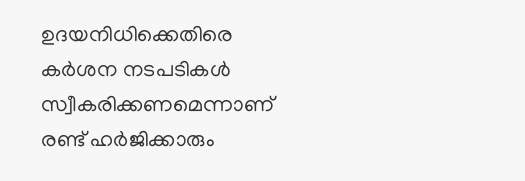ഉദയനിധിക്കെതിരെ കർശന നടപടികൾ സ്വീകരിക്കണമെന്നാണ് രണ്ട് ഹർജിക്കാരും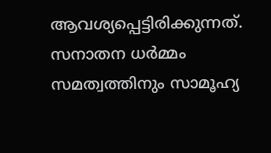ആവശ്യപ്പെട്ടിരിക്കുന്നത്. സനാതന ധർമ്മം സമത്വത്തിനും സാമൂഹ്യ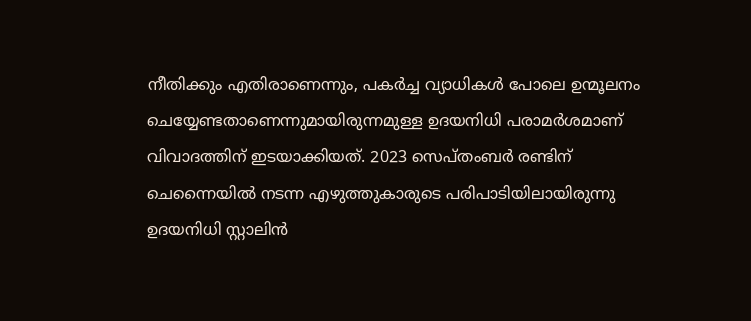നീതിക്കും എതിരാണെന്നും, പകർച്ച വ്യാധികൾ പോലെ ഉന്മൂലനം ചെയ്യേണ്ടതാണെന്നുമായിരുന്നമുള്ള ഉദയനിധി പരാമർശമാണ് വിവാദത്തിന് ഇടയാക്കിയത്. 2023 സെപ്തംബർ രണ്ടിന് ചെന്നൈയിൽ നടന്ന എഴുത്തുകാരുടെ പരിപാടിയിലായിരുന്നു ഉദയനിധി സ്റ്റാലിൻ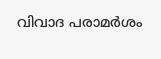വിവാദ പരാമർശം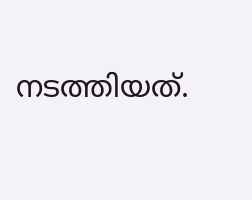നടത്തിയത്.